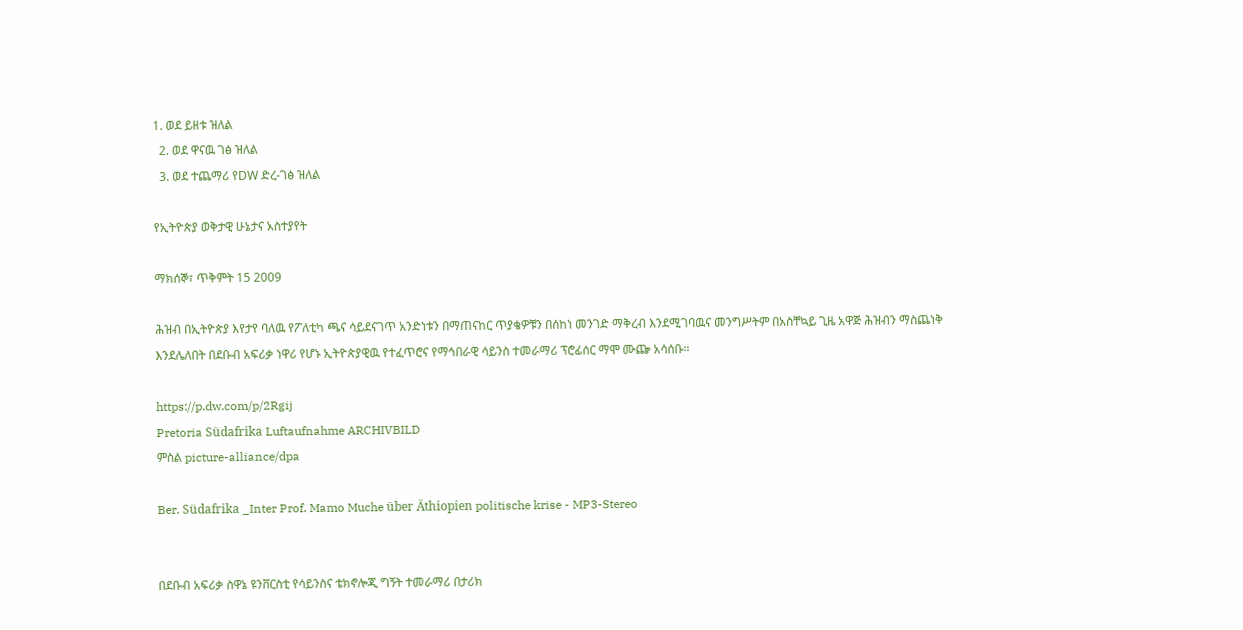1. ወደ ይዘቱ ዝለል
  2. ወደ ዋናዉ ገፅ ዝለል
  3. ወደ ተጨማሪ የDW ድረ-ገፅ ዝለል

የኢትዮጵያ ወቅታዊ ሁኔታና አስተያየት

ማክሰኞ፣ ጥቅምት 15 2009

ሕዝብ በኢትዮጵያ እየታየ ባለዉ የፖለቲካ ጫና ሳይደናገጥ አንድነቱን በማጠናከር ጥያቄዎቹን በሰከነ መንገድ ማቅረብ እንደሚገባዉና መንግሥትም በአስቸኳይ ጊዜ አዋጅ ሕዝብን ማስጨነቅ እንደሌለበት በደቡብ አፍሪቃ ነዋሪ የሆኑ ኢትዮጵያዊዉ የተፈጥሮና የማኅበራዊ ሳይንስ ተመራማሪ ፕሮፊሰር ማሞ ሙጬ አሳሰቡ።

https://p.dw.com/p/2Rgij
Pretoria Südafrika Luftaufnahme ARCHIVBILD
ምስል picture-alliance/dpa

Ber. Südafrika _Inter Prof. Mamo Muche über Äthiopien politische krise - MP3-Stereo


በደቡብ አፍሪቃ ስዋኔ ዩንቨርስቲ የሳይንስና ቴክኖሎጂ ግኝት ተመራማሪ በታሪክ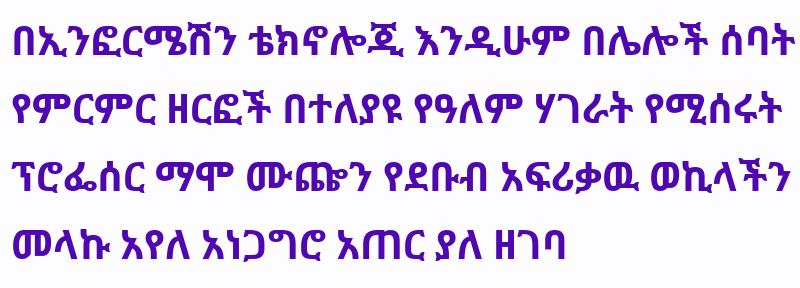በኢንፎርሜሽን ቴክኖሎጂ እንዲሁም በሌሎች ሰባት የምርምር ዘርፎች በተለያዩ የዓለም ሃገራት የሚሰሩት ፕሮፌሰር ማሞ ሙጬን የደቡብ አፍሪቃዉ ወኪላችን መላኩ አየለ አነጋግሮ አጠር ያለ ዘገባ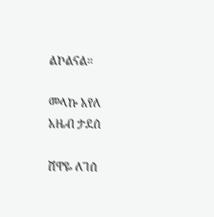ልኮልናል።

መላኩ አየለ
አዜብ ታደሰ

ሸዋዬ ለገሰ